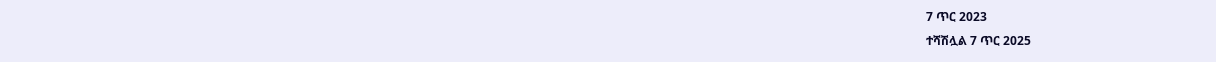7 ጥር 2023
ተሻሽሏል 7 ጥር 2025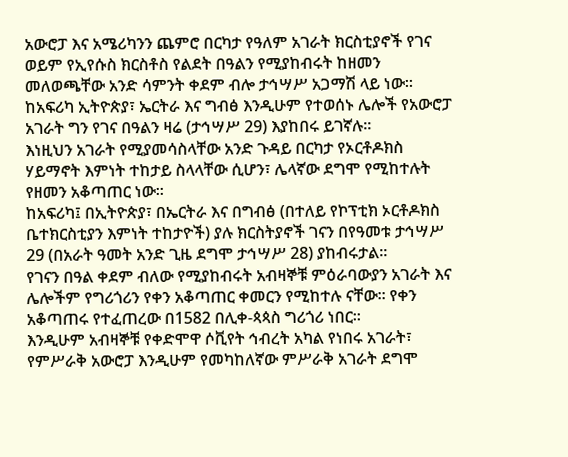አውሮፓ እና አሜሪካንን ጨምሮ በርካታ የዓለም አገራት ክርስቲያኖች የገና ወይም የኢየሱስ ክርስቶስ የልደት በዓልን የሚያከብሩት ከዘመን መለወጫቸው አንድ ሳምንት ቀደም ብሎ ታኅሣሥ አጋማሽ ላይ ነው።
ከአፍሪካ ኢትዮጵያ፣ ኤርትራ እና ግብፅ እንዲሁም የተወሰኑ ሌሎች የአውሮፓ አገራት ግን የገና በዓልን ዛሬ (ታኅሣሥ 29) እያከበሩ ይገኛሉ።
እነዚህን አገራት የሚያመሳስላቸው አንድ ጉዳይ በርካታ የኦርቶዶክስ ሃይማኖት እምነት ተከታይ ስላላቸው ሲሆን፣ ሌላኛው ደግሞ የሚከተሉት የዘመን አቆጣጠር ነው።
ከአፍሪካ፤ በኢትዮጵያ፣ በኤርትራ እና በግብፅ (በተለይ የኮፕቲክ ኦርቶዶክስ ቤተክርስቲያን እምነት ተከታዮች) ያሉ ክርስትያኖች ገናን በየዓመቱ ታኅሣሥ 29 (በአራት ዓመት አንድ ጊዜ ደግሞ ታኅሣሥ 28) ያከብሩታል።
የገናን በዓል ቀደም ብለው የሚያከብሩት አብዛኞቹ ምዕራባውያን አገራት እና ሌሎችም የግሪጎሪን የቀን አቆጣጠር ቀመርን የሚከተሉ ናቸው። የቀን አቆጣጠሩ የተፈጠረው በ1582 በሊቀ-ጳጳስ ግሪጎሪ ነበር።
እንዲሁም አብዛኞቹ የቀድሞዋ ሶቪየት ኅብረት አካል የነበሩ አገራት፣ የምሥራቅ አውሮፓ እንዲሁም የመካከለኛው ምሥራቅ አገራት ደግሞ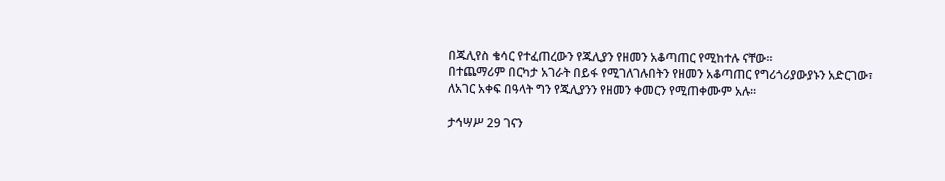በጁሊየስ ቄሳር የተፈጠረውን የጁሊያን የዘመን አቆጣጠር የሚከተሉ ናቸው።
በተጨማሪም በርካታ አገራት በይፋ የሚገለገሉበትን የዘመን አቆጣጠር የግሪጎሪያውያኑን አድርገው፣ ለአገር አቀፍ በዓላት ግን የጁሊያንን የዘመን ቀመርን የሚጠቀሙም አሉ።

ታኅሣሥ 29 ገናን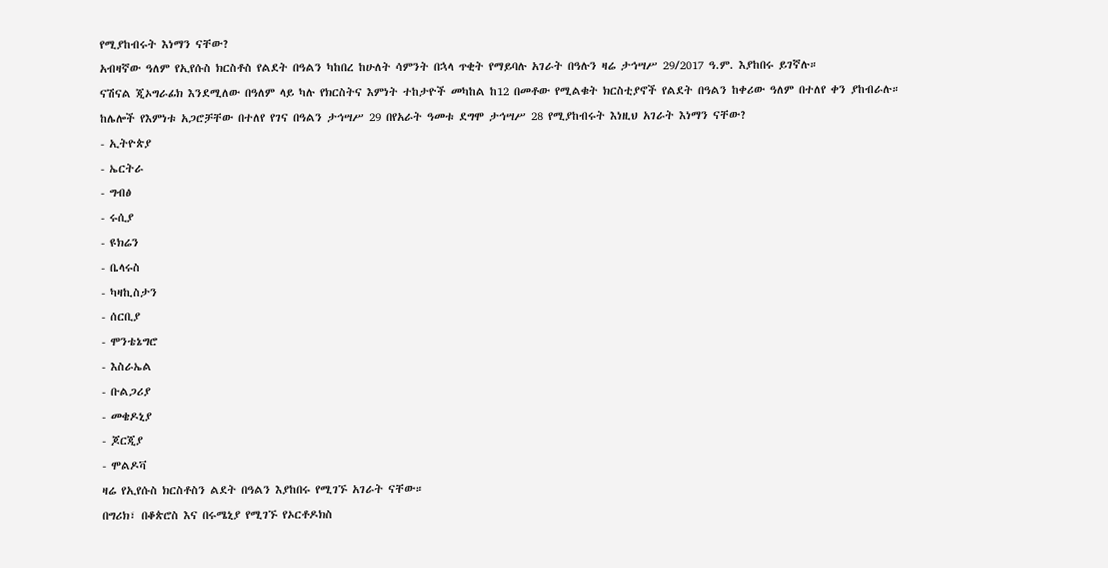የሚያከብሩት እነማን ናቸው?
አብዛኛው ዓለም የኢየሱስ ክርስቶስ የልደት በዓልን ካከበረ ከሁለት ሳምንት በኋላ ጥቂት የማይባሉ አገራት በዓሉን ዛሬ ታኅሣሥ 29/2017 ዓ.ም. እያከበሩ ይገኛሉ።
ናሽናል ጂኦግራፊክ እንደሚለው በዓለም ላይ ካሉ የክርስትና እምነት ተከታዮች መካከል ከ12 በመቶው የሚልቁት ክርስቲያኖች የልደት በዓልን ከቀሪው ዓለም በተለየ ቀን ያከብራሉ።
ከሌሎች የእምነቱ አጋሮቻቸው በተለየ የገና በዓልን ታኅሣሥ 29 በየአራት ዓመቱ ደግሞ ታኅሣሥ 28 የሚያከብሩት እነዚህ አገራት እነማን ናቸው?
- ኢትዮጵያ
- ኤርትራ
- ግብፅ
- ሩሲያ
- ዩክሬን
- ቤላሩስ
- ካዛኪስታን
- ሰርቢያ
- ሞንቴኔግሮ
- እስራኤል
- ቡልጋሪያ
- መቄዶኒያ
- ጆርጂያ
- ሞልዶቫ
ዛሬ የኢየሱስ ክርስቶስን ልደት በዓልን እያከበሩ የሚገኙ አገራት ናቸው።
በግሪክ፣ በቆጵሮስ እና በሩሜኒያ የሚገኙ የኦርቶዶክስ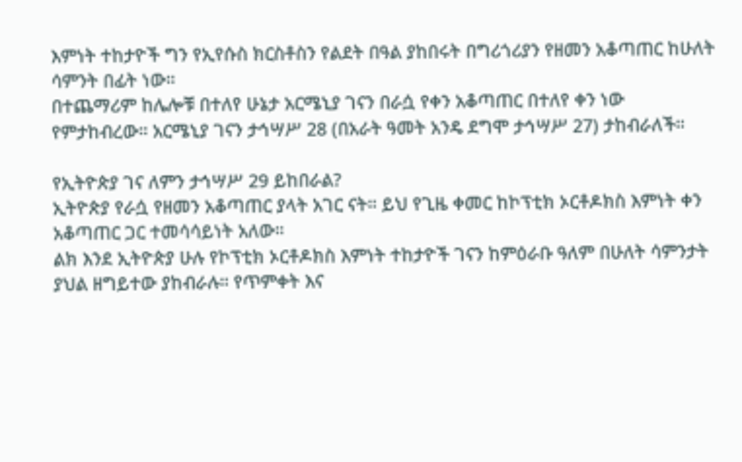እምነት ተከታዮች ግን የኢየሱስ ክርስቶስን የልደት በዓል ያከበሩት በግሪጎሪያን የዘመን አቆጣጠር ከሁለት ሳምንት በፊት ነው።
በተጨማሪም ከሌሎቹ በተለየ ሁኔታ አርሜኒያ ገናን በራሷ የቀን አቆጣጠር በተለየ ቀን ነው የምታከብረው። አርሜኒያ ገናን ታኅሣሥ 28 (በአራት ዓመት አንዴ ደግሞ ታኅሣሥ 27) ታከብራለች።

የኢትዮጵያ ገና ለምን ታኅሣሥ 29 ይከበራል?
ኢትዮጵያ የራሷ የዘመን አቆጣጠር ያላት አገር ናት። ይህ የጊዜ ቀመር ከኮፕቲክ ኦርቶዶክስ እምነት ቀን አቆጣጠር ጋር ተመሳሳይነት አለው።
ልክ እንደ ኢትዮጵያ ሁሉ የኮፕቲክ ኦርቶዶክስ እምነት ተከታዮች ገናን ከምዕራቡ ዓለም በሁለት ሳምንታት ያህል ዘግይተው ያከብራሉ። የጥምቀት እና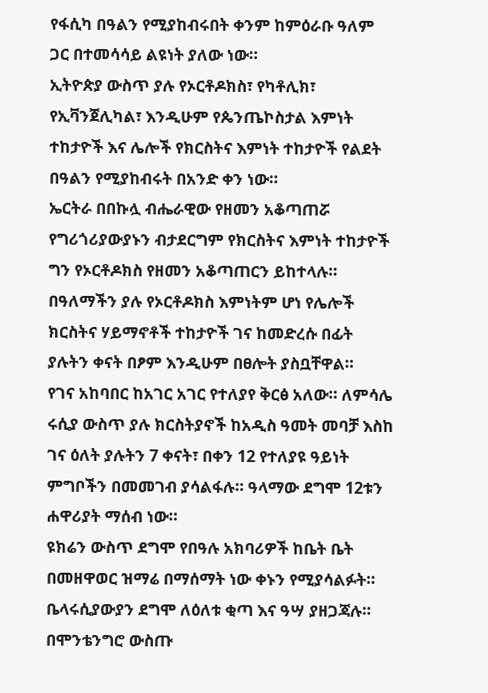የፋሲካ በዓልን የሚያከብሩበት ቀንም ከምዕራቡ ዓለም ጋር በተመሳሳይ ልዩነት ያለው ነው።
ኢትዮጵያ ውስጥ ያሉ የኦርቶዶክስ፣ የካቶሊክ፣ የኢቫንጀሊካል፣ እንዲሁም የጴንጤኮስታል እምነት ተከታዮች እና ሌሎች የክርስትና እምነት ተከታዮች የልደት በዓልን የሚያከብሩት በአንድ ቀን ነው።
ኤርትራ በበኩሏ ብሔራዊው የዘመን አቆጣጠሯ የግሪጎሪያውያኑን ብታደርግም የክርስትና እምነት ተከታዮች ግን የኦርቶዶክስ የዘመን አቆጣጠርን ይከተላሉ።
በዓለማችን ያሉ የኦርቶዶክስ እምነትም ሆነ የሌሎች ክርስትና ሃይማኖቶች ተከታዮች ገና ከመድረሱ በፊት ያሉትን ቀናት በፆም እንዲሁም በፀሎት ያስቧቸዋል።
የገና አከባበር ከአገር አገር የተለያየ ቅርፅ አለው። ለምሳሌ ሩሲያ ውስጥ ያሉ ክርስትያኖች ከአዲስ ዓመት መባቻ እስከ ገና ዕለት ያሉትን 7 ቀናት፣ በቀን 12 የተለያዩ ዓይነት ምግቦችን በመመገብ ያሳልፋሉ። ዓላማው ደግሞ 12ቱን ሐዋሪያት ማሰብ ነው።
ዩክሬን ውስጥ ደግሞ የበዓሉ አክባሪዎች ከቤት ቤት በመዘዋወር ዝማሬ በማሰማት ነው ቀኑን የሚያሳልፉት።
ቤላሩሲያውያን ደግሞ ለዕለቱ ቂጣ እና ዓሣ ያዘጋጃሉ። በሞንቴንግሮ ውስጡ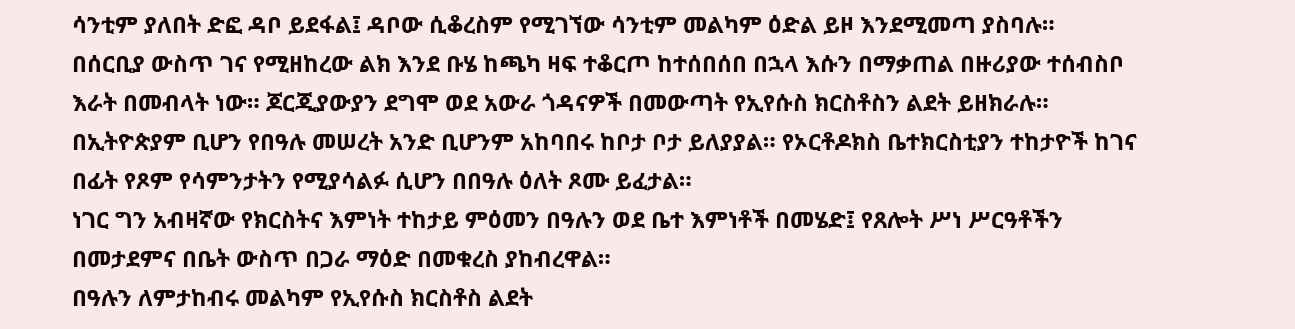ሳንቲም ያለበት ድፎ ዳቦ ይደፋል፤ ዳቦው ሲቆረስም የሚገኘው ሳንቲም መልካም ዕድል ይዞ እንደሚመጣ ያስባሉ።
በሰርቢያ ውስጥ ገና የሚዘከረው ልክ እንደ ቡሄ ከጫካ ዛፍ ተቆርጦ ከተሰበሰበ በኋላ እሱን በማቃጠል በዙሪያው ተሰብስቦ እራት በመብላት ነው። ጆርጂያውያን ደግሞ ወደ አውራ ጎዳናዎች በመውጣት የኢየሱስ ክርስቶስን ልደት ይዘክራሉ።
በኢትዮጵያም ቢሆን የበዓሉ መሠረት አንድ ቢሆንም አከባበሩ ከቦታ ቦታ ይለያያል። የኦርቶዶክስ ቤተክርስቲያን ተከታዮች ከገና በፊት የጾም የሳምንታትን የሚያሳልፉ ሲሆን በበዓሉ ዕለት ጾሙ ይፈታል።
ነገር ግን አብዛኛው የክርስትና እምነት ተከታይ ምዕመን በዓሉን ወደ ቤተ እምነቶች በመሄድ፤ የጸሎት ሥነ ሥርዓቶችን በመታደምና በቤት ውስጥ በጋራ ማዕድ በመቁረስ ያከብረዋል።
በዓሉን ለምታከብሩ መልካም የኢየሱስ ክርስቶስ ልደት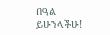በዓል ይሁንላችሁ!